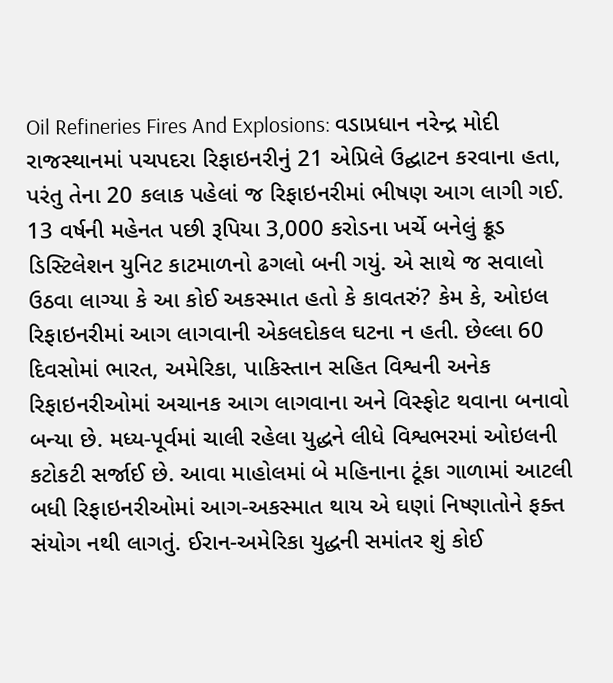Oil Refineries Fires And Explosions: વડાપ્રધાન નરેન્દ્ર મોદી રાજસ્થાનમાં પચપદરા રિફાઇનરીનું 21 એપ્રિલે ઉદ્ઘાટન કરવાના હતા, પરંતુ તેના 20 કલાક પહેલાં જ રિફાઇનરીમાં ભીષણ આગ લાગી ગઈ. 13 વર્ષની મહેનત પછી રૂપિયા 3,000 કરોડના ખર્ચે બનેલું ક્રૂડ ડિસ્ટિલેશન યુનિટ કાટમાળનો ઢગલો બની ગયું. એ સાથે જ સવાલો ઉઠવા લાગ્યા કે આ કોઈ અકસ્માત હતો કે કાવતરું? કેમ કે, ઓઇલ રિફાઇનરીમાં આગ લાગવાની એકલદોકલ ઘટના ન હતી. છેલ્લા 60 દિવસોમાં ભારત, અમેરિકા, પાકિસ્તાન સહિત વિશ્વની અનેક રિફાઇનરીઓમાં અચાનક આગ લાગવાના અને વિસ્ફોટ થવાના બનાવો બન્યા છે. મધ્ય-પૂર્વમાં ચાલી રહેલા યુદ્ધને લીધે વિશ્વભરમાં ઓઇલની કટોકટી સર્જાઈ છે. આવા માહોલમાં બે મહિનાના ટૂંકા ગાળામાં આટલી બધી રિફાઇનરીઓમાં આગ-અકસ્માત થાય એ ઘણાં નિષ્ણાતોને ફક્ત સંયોગ નથી લાગતું. ઈરાન-અમેરિકા યુદ્ધની સમાંતર શું કોઈ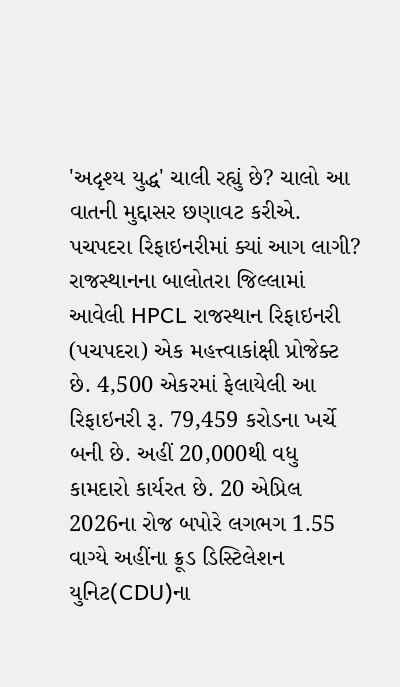'અદૃશ્ય યુદ્ધ' ચાલી રહ્યું છે? ચાલો આ વાતની મુદ્દાસર છણાવટ કરીએ.
પચપદરા રિફાઇનરીમાં ક્યાં આગ લાગી?
રાજસ્થાનના બાલોતરા જિલ્લામાં આવેલી HPCL રાજસ્થાન રિફાઇનરી (પચપદરા) એક મહત્ત્વાકાંક્ષી પ્રોજેક્ટ છે. 4,500 એકરમાં ફેલાયેલી આ રિફાઇનરી રૂ. 79,459 કરોડના ખર્ચે બની છે. અહીં 20,000થી વધુ કામદારો કાર્યરત છે. 20 એપ્રિલ 2026ના રોજ બપોરે લગભગ 1.55 વાગ્યે અહીંના ક્રૂડ ડિસ્ટિલેશન યુનિટ(CDU)ના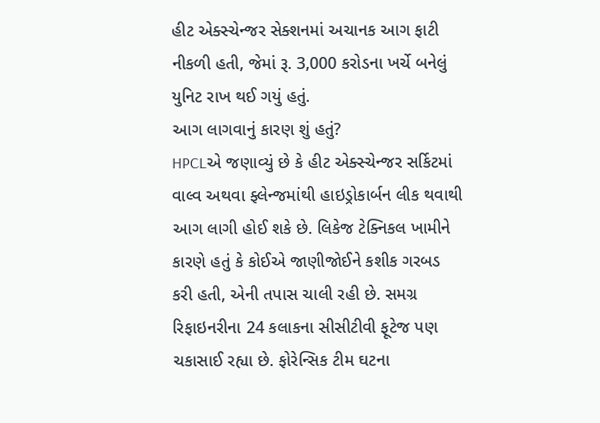હીટ એક્સ્ચેન્જર સેક્શનમાં અચાનક આગ ફાટી નીકળી હતી, જેમાં રૂ. 3,000 કરોડના ખર્ચે બનેલું યુનિટ રાખ થઈ ગયું હતું.
આગ લાગવાનું કારણ શું હતું?
HPCLએ જણાવ્યું છે કે હીટ એક્સ્ચેન્જર સર્કિટમાં વાલ્વ અથવા ફ્લેન્જમાંથી હાઇડ્રોકાર્બન લીક થવાથી આગ લાગી હોઈ શકે છે. લિકેજ ટેક્નિકલ ખામીને કારણે હતું કે કોઈએ જાણીજોઈને કશીક ગરબડ કરી હતી, એની તપાસ ચાલી રહી છે. સમગ્ર રિફાઇનરીના 24 કલાકના સીસીટીવી ફૂટેજ પણ ચકાસાઈ રહ્યા છે. ફોરેન્સિક ટીમ ઘટના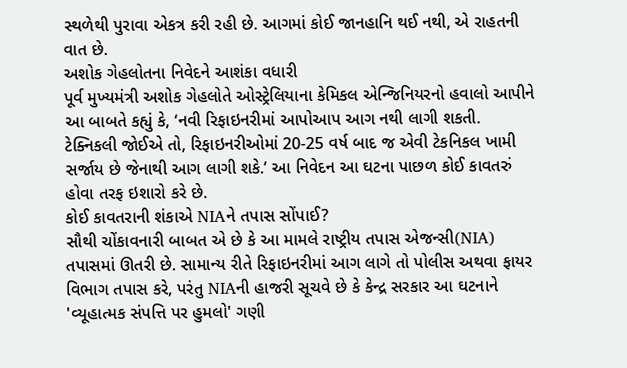સ્થળેથી પુરાવા એકત્ર કરી રહી છે. આગમાં કોઈ જાનહાનિ થઈ નથી, એ રાહતની વાત છે.
અશોક ગેહલોતના નિવેદને આશંકા વધારી
પૂર્વ મુખ્યમંત્રી અશોક ગેહલોતે ઓસ્ટ્રેલિયાના કેમિકલ એન્જિનિયરનો હવાલો આપીને આ બાબતે કહ્યું કે, ‘નવી રિફાઇનરીમાં આપોઆપ આગ નથી લાગી શકતી. ટેક્નિકલી જોઈએ તો, રિફાઇનરીઓમાં 20-25 વર્ષ બાદ જ એવી ટેકનિકલ ખામી સર્જાય છે જેનાથી આગ લાગી શકે.’ આ નિવેદન આ ઘટના પાછળ કોઈ કાવતરું હોવા તરફ ઇશારો કરે છે.
કોઈ કાવતરાની શંકાએ NIAને તપાસ સોંપાઈ?
સૌથી ચોંકાવનારી બાબત એ છે કે આ મામલે રાષ્ટ્રીય તપાસ એજન્સી(NIA) તપાસમાં ઊતરી છે. સામાન્ય રીતે રિફાઇનરીમાં આગ લાગે તો પોલીસ અથવા ફાયર વિભાગ તપાસ કરે, પરંતુ NIAની હાજરી સૂચવે છે કે કેન્દ્ર સરકાર આ ઘટનાને 'વ્યૂહાત્મક સંપત્તિ પર હુમલો' ગણી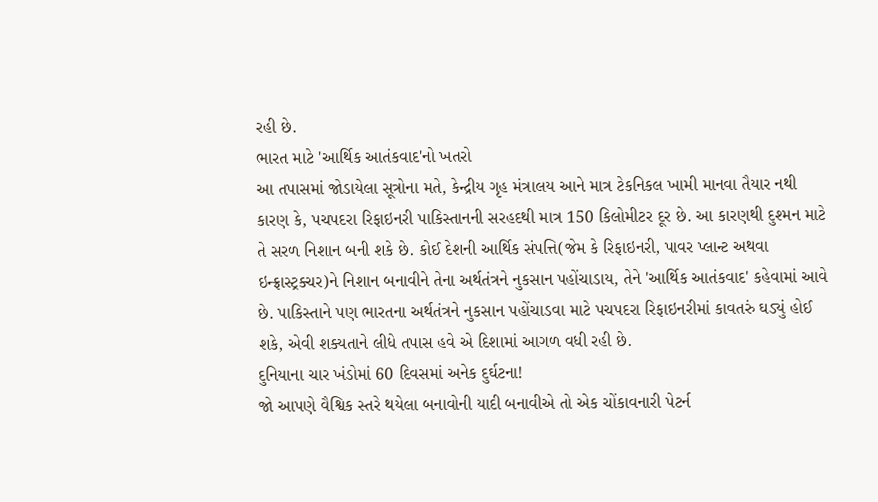રહી છે.
ભારત માટે 'આર્થિક આતંકવાદ'નો ખતરો
આ તપાસમાં જોડાયેલા સૂત્રોના મતે, કેન્દ્રીય ગૃહ મંત્રાલય આને માત્ર ટેકનિકલ ખામી માનવા તૈયાર નથી કારણ કે, પચપદરા રિફાઇનરી પાકિસ્તાનની સરહદથી માત્ર 150 કિલોમીટર દૂર છે. આ કારણથી દુશ્મન માટે તે સરળ નિશાન બની શકે છે. કોઈ દેશની આર્થિક સંપત્તિ(જેમ કે રિફાઇનરી, પાવર પ્લાન્ટ અથવા ઇન્ફ્રાસ્ટ્રક્ચર)ને નિશાન બનાવીને તેના અર્થતંત્રને નુકસાન પહોંચાડાય, તેને 'આર્થિક આતંકવાદ' કહેવામાં આવે છે. પાકિસ્તાને પણ ભારતના અર્થતંત્રને નુકસાન પહોંચાડવા માટે પચપદરા રિફાઇનરીમાં કાવતરું ઘડ્યું હોઈ શકે, એવી શક્યતાને લીધે તપાસ હવે એ દિશામાં આગળ વધી રહી છે.
દુનિયાના ચાર ખંડોમાં 60 દિવસમાં અનેક દુર્ઘટના!
જો આપણે વૈશ્વિક સ્તરે થયેલા બનાવોની યાદી બનાવીએ તો એક ચોંકાવનારી પેટર્ન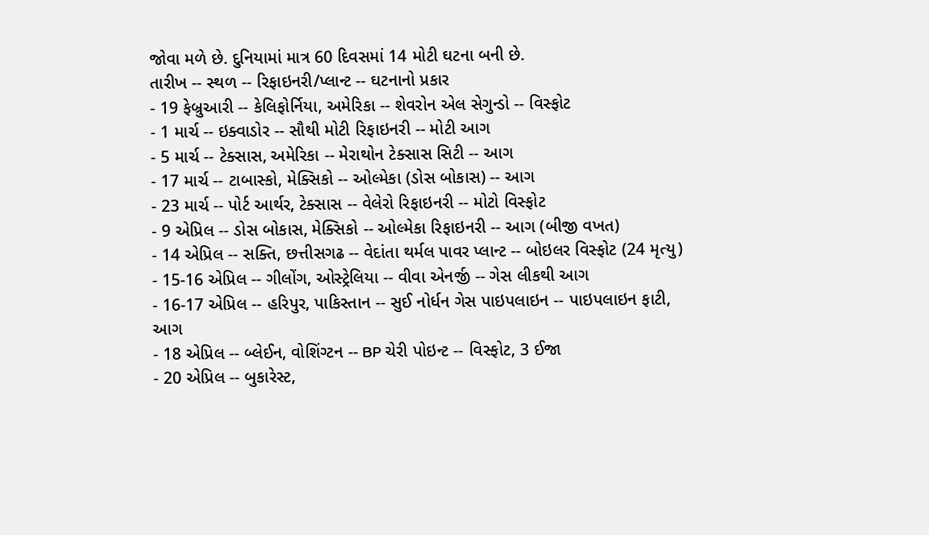જોવા મળે છે. દુનિયામાં માત્ર 60 દિવસમાં 14 મોટી ઘટના બની છે.
તારીખ -- સ્થળ -- રિફાઇનરી/પ્લાન્ટ -- ઘટનાનો પ્રકાર
- 19 ફેબ્રુઆરી -- કેલિફોર્નિયા, અમેરિકા -- શેવરોન એલ સેગુન્ડો -- વિસ્ફોટ
- 1 માર્ચ -- ઇક્વાડોર -- સૌથી મોટી રિફાઇનરી -- મોટી આગ
- 5 માર્ચ -- ટેક્સાસ, અમેરિકા -- મેરાથોન ટેક્સાસ સિટી -- આગ
- 17 માર્ચ -- ટાબાસ્કો, મેક્સિકો -- ઓલ્મેકા (ડોસ બોકાસ) -- આગ
- 23 માર્ચ -- પોર્ટ આર્થર, ટેક્સાસ -- વેલેરો રિફાઇનરી -- મોટો વિસ્ફોટ
- 9 એપ્રિલ -- ડોસ બોકાસ, મેક્સિકો -- ઓલ્મેકા રિફાઇનરી -- આગ (બીજી વખત)
- 14 એપ્રિલ -- સક્તિ, છત્તીસગઢ -- વેદાંતા થર્મલ પાવર પ્લાન્ટ -- બોઇલર વિસ્ફોટ (24 મૃત્યુ)
- 15-16 એપ્રિલ -- ગીલોંગ, ઓસ્ટ્રેલિયા -- વીવા એનર્જી -- ગેસ લીકથી આગ
- 16-17 એપ્રિલ -- હરિપુર, પાકિસ્તાન -- સુઈ નોર્ધન ગેસ પાઇપલાઇન -- પાઇપલાઇન ફાટી, આગ
- 18 એપ્રિલ -- બ્લેઈન, વોશિંગ્ટન -- BP ચેરી પોઇન્ટ -- વિસ્ફોટ, 3 ઈજા
- 20 એપ્રિલ -- બુકારેસ્ટ,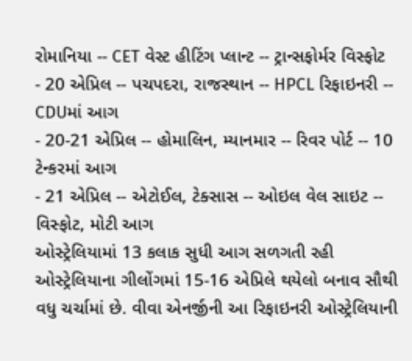રોમાનિયા -- CET વેસ્ટ હીટિંગ પ્લાન્ટ -- ટ્રાન્સફોર્મર વિસ્ફોટ
- 20 એપ્રિલ -- પચપદરા, રાજસ્થાન -- HPCL રિફાઇનરી -- CDUમાં આગ
- 20-21 એપ્રિલ -- હોમાલિન, મ્યાનમાર -- રિવર પોર્ટ -- 10 ટેન્કરમાં આગ
- 21 એપ્રિલ -- એટોઈલ, ટેક્સાસ -- ઓઇલ વેલ સાઇટ -- વિસ્ફોટ, મોટી આગ
ઓસ્ટ્રેલિયામાં 13 કલાક સુધી આગ સળગતી રહી
ઓસ્ટ્રેલિયાના ગીલોંગમાં 15-16 એપ્રિલે થયેલો બનાવ સૌથી વધુ ચર્ચામાં છે. વીવા એનર્જીની આ રિફાઇનરી ઓસ્ટ્રેલિયાની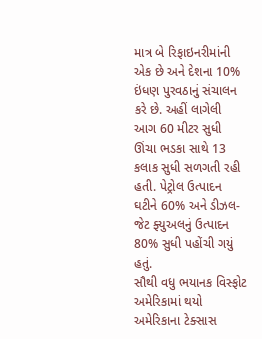માત્ર બે રિફાઇનરીમાંની એક છે અને દેશના 10% ઇંધણ પુરવઠાનું સંચાલન કરે છે. અહીં લાગેલી આગ 60 મીટર સુધી ઊંચા ભડકા સાથે 13 કલાક સુધી સળગતી રહી હતી. પેટ્રોલ ઉત્પાદન ઘટીને 60% અને ડીઝલ-જેટ ફ્યુઅલનું ઉત્પાદન 80% સુધી પહોંચી ગયું હતું.
સૌથી વધુ ભયાનક વિસ્ફોટ અમેરિકામાં થયો
અમેરિકાના ટેક્સાસ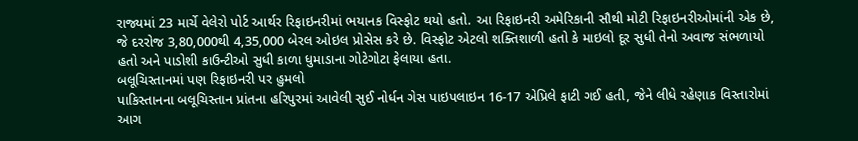રાજ્યમાં 23 માર્ચે વેલેરો પોર્ટ આર્થર રિફાઇનરીમાં ભયાનક વિસ્ફોટ થયો હતો. આ રિફાઇનરી અમેરિકાની સૌથી મોટી રિફાઇનરીઓમાંની એક છે, જે દરરોજ 3,80,000થી 4,35,000 બેરલ ઓઇલ પ્રોસેસ કરે છે. વિસ્ફોટ એટલો શક્તિશાળી હતો કે માઇલો દૂર સુધી તેનો અવાજ સંભળાયો હતો અને પાડોશી કાઉન્ટીઓ સુધી કાળા ધુમાડાના ગોટેગોટા ફેલાયા હતા.
બલૂચિસ્તાનમાં પણ રિફાઇનરી પર હુમલો
પાકિસ્તાનના બલૂચિસ્તાન પ્રાંતના હરિપુરમાં આવેલી સુઈ નોર્ધન ગેસ પાઇપલાઇન 16-17 એપ્રિલે ફાટી ગઈ હતી, જેને લીધે રહેણાક વિસ્તારોમાં આગ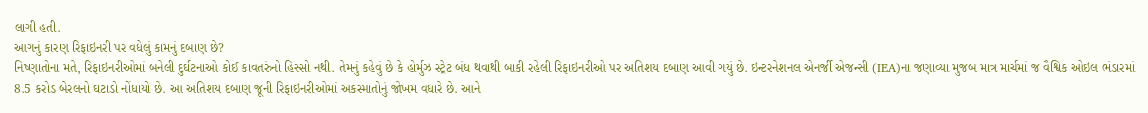લાગી હતી.
આગનું કારણ રિફાઇનરી પર વધેલું કામનું દબાણ છે?
નિષ્ણાતોના મતે, રિફાઇનરીઓમાં બનેલી દુર્ઘટનાઓ કોઈ કાવતરુંનો હિસ્સો નથી. તેમનું કહેવું છે કે હોર્મુઝ સ્ટ્રેટ બંધ થવાથી બાકી રહેલી રિફાઇનરીઓ પર અતિશય દબાણ આવી ગયું છે. ઇન્ટરનેશનલ એનર્જી એજન્સી (IEA)ના જણાવ્યા મુજબ માત્ર માર્ચમાં જ વૈશ્વિક ઓઇલ ભંડારમાં 8.5 કરોડ બેરલનો ઘટાડો નોંધાયો છે. આ અતિશય દબાણ જૂની રિફાઇનરીઓમાં અકસ્માતોનું જોખમ વધારે છે. આને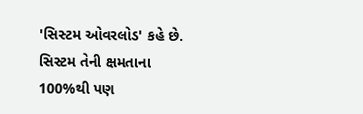'સિસ્ટમ ઓવરલોડ' કહે છે. સિસ્ટમ તેની ક્ષમતાના 100%થી પણ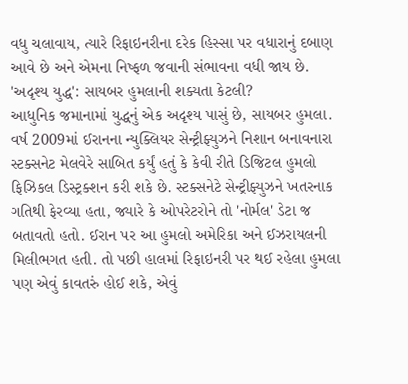વધુ ચલાવાય, ત્યારે રિફાઇનરીના દરેક હિસ્સા પર વધારાનું દબાણ આવે છે અને એમના નિષ્ફળ જવાની સંભાવના વધી જાય છે.
'અદૃશ્ય યુદ્ધ': સાયબર હુમલાની શક્યતા કેટલી?
આધુનિક જમાનામાં યુદ્ધનું એક અદૃશ્ય પાસું છે, સાયબર હુમલા. વર્ષ 2009માં ઈરાનના ન્યુક્લિયર સેન્ટ્રીફ્યુઝને નિશાન બનાવનારા સ્ટક્સનેટ મેલવેરે સાબિત કર્યું હતું કે કેવી રીતે ડિજિટલ હુમલો ફિઝિકલ ડિસ્ટ્રક્શન કરી શકે છે. સ્ટક્સનેટે સેન્ટ્રીફ્યુઝને ખતરનાક ગતિથી ફેરવ્યા હતા, જ્યારે કે ઓપરેટરોને તો 'નોર્મલ' ડેટા જ બતાવતો હતો. ઈરાન પર આ હુમલો અમેરિકા અને ઈઝરાયલની મિલીભગત હતી. તો પછી હાલમાં રિફાઇનરી પર થઈ રહેલા હુમલા પણ એવું કાવતરું હોઈ શકે, એવું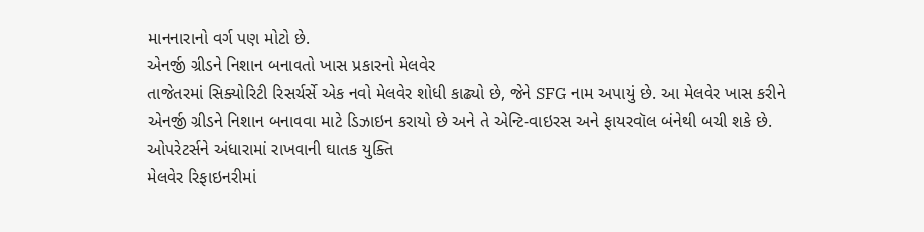માનનારાનો વર્ગ પણ મોટો છે.
એનર્જી ગ્રીડને નિશાન બનાવતો ખાસ પ્રકારનો મેલવેર
તાજેતરમાં સિક્યોરિટી રિસર્ચર્સે એક નવો મેલવેર શોધી કાઢ્યો છે, જેને SFG નામ અપાયું છે. આ મેલવેર ખાસ કરીને એનર્જી ગ્રીડને નિશાન બનાવવા માટે ડિઝાઇન કરાયો છે અને તે એન્ટિ-વાઇરસ અને ફાયરવૉલ બંનેથી બચી શકે છે.
ઓપરેટર્સને અંધારામાં રાખવાની ઘાતક યુક્તિ
મેલવેર રિફાઇનરીમાં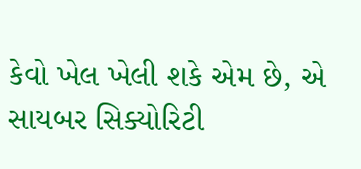કેવો ખેલ ખેલી શકે એમ છે, એ સાયબર સિક્યોરિટી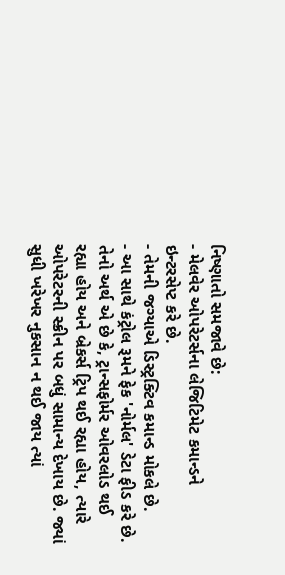નિષ્ણાતો સમજાવે છે:
- મેલવેર ઓપરેટર્સના લેજિટિમેટ કમાન્ડને ઇન્ટરસેપ્ટ કરે છે.
- તેમની જગ્યાએ ડિસ્ટ્રક્ટિવ કમાન્ડ મોકલે છે.
- આ સાથે કંટ્રોલ રૂમને ફેક 'નોર્મલ' ડેટા ફીડ કરે છે.
તેનો અર્થ એ છે કે, ટ્રાન્સફોર્મર ઓવરલોડ થઈ રહ્યા હોય અને બ્રેકર્સ ટ્રિપ થઈ રહ્યા હોય, ત્યારે ઓપરેટરની સ્ક્રીન પર બધું સામાન્ય દેખાય છે. જ્યાં સુધી ખરેખર નુકસાન ન થઈ જાય ત્યાં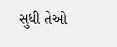સુધી તેઓ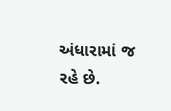અંધારામાં જ રહે છે.